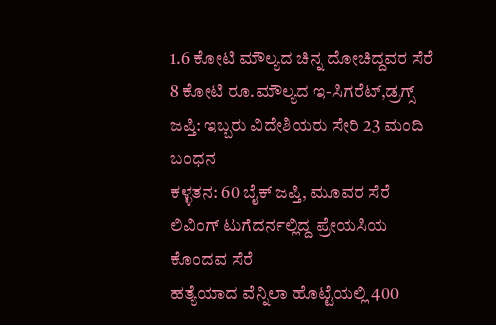1.6 ಕೋಟಿ ಮೌಲ್ಯದ ಚಿನ್ನ ದೋಚಿದ್ದವರ ಸೆರೆ
8 ಕೋಟಿ ರೂ.ಮೌಲ್ಯದ ಇ-ಸಿಗರೆಟ್,ಡ್ರಗ್ಸ್ ಜಪ್ತಿ: ಇಬ್ಬರು ವಿದೇಶಿಯರು ಸೇರಿ 23 ಮಂದಿ ಬಂಧನ
ಕಳ್ಳತನ: 60 ಬೈಕ್ ಜಪ್ತಿ, ಮೂವರ ಸೆರೆ
ಲಿವಿಂಗ್ ಟುಗೆದರ್ನಲ್ಲಿದ್ದ ಪ್ರೇಯಸಿಯ ಕೊಂದವ ಸೆರೆ
ಹತ್ಯೆಯಾದ ವೆನ್ನಿಲಾ ಹೊಟ್ಟೆಯಲ್ಲಿ 400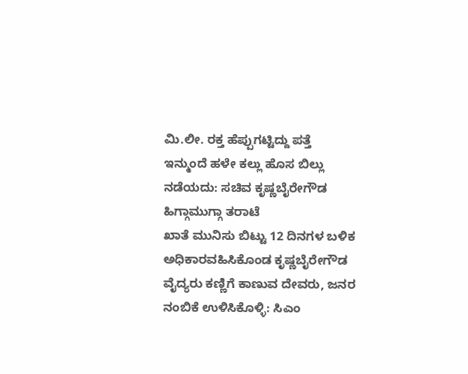ಮಿ.ಲೀ. ರಕ್ತ ಹೆಪ್ಪುಗಟ್ಟಿದ್ದು ಪತ್ತೆ
ಇನ್ಮುಂದೆ ಹಳೇ ಕಲ್ಲು ಹೊಸ ಬಿಲ್ಲು ನಡೆಯದು: ಸಚಿವ ಕೃಷ್ಣಬೈರೇಗೌಡ ಹಿಗ್ಗಾಮುಗ್ಗಾ ತರಾಟೆ
ಖಾತೆ ಮುನಿಸು ಬಿಟ್ಟು 12 ದಿನಗಳ ಬಳಿಕ ಅಧಿಕಾರವಹಿಸಿಕೊಂಡ ಕೃಷ್ಣಬೈರೇಗೌಡ
ವೈದ್ಯರು ಕಣ್ಣಿಗೆ ಕಾಣುವ ದೇವರು, ಜನರ ನಂಬಿಕೆ ಉಳಿಸಿಕೊಳ್ಳಿ: ಸಿಎಂ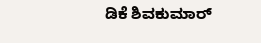ಡಿಕೆ ಶಿವಕುಮಾರ್